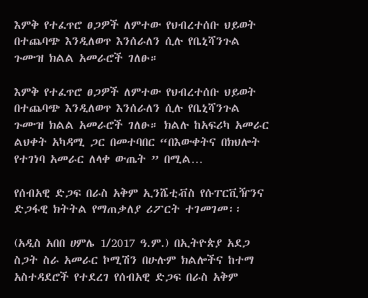እምቅ የተፈጥሮ ፀጋዎች ለምተው የህብረተሰቡ ህይወት በተጨባጭ እንዲለወጥ እንሰራለን ሲሉ የቤኒሻንጉል ጉሙዝ ክልል አመራሮች ገለፁ።

እምቅ የተፈጥሮ ፀጋዎች ለምተው የህብረተሰቡ ህይወት በተጨባጭ እንዲለወጥ እንሰራለን ሲሉ የቤኒሻንጉል ጉሙዝ ክልል አመራሮች ገለፁ። ክልሉ ከአፍሪካ አመራር ልህቀት አካዳሚ ጋር በመተባበር “በእውቀትና በክህሎት የተገነባ አመራር ለላቀ ውጤት ” በሚል…

የሰብአዊ ድጋፍ በራስ አቅም ኢንሼቲቭስ የሱፐርቪዥንና ድጋፋዊ ክትትል የማጠቃለያ ሪፖርት ተገመገመ፡፡

(አዲስ አበበ ሀምሌ 1/2017 ዓ.ም.) በኢትዮጵያ አደጋ ስጋት ስራ አመራር ኮሚሽን በሁሉም ክልሎችና ከተማ አስተዳደሮች የተደረገ የሰብአዊ ድጋፍ በራስ አቅም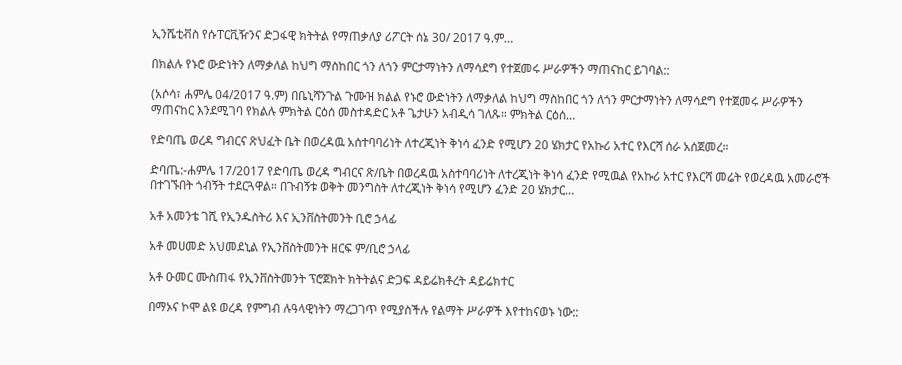ኢንሼቲቭስ የሱፐርቪዥንና ድጋፋዊ ክትትል የማጠቃለያ ሪፖርት ሰኔ 30/ 2017 ዓ.ም…

በክልሉ የኑሮ ውድነትን ለማቃለል ከህግ ማስከበር ጎን ለጎን ምርታማነትን ለማሳደግ የተጀመሩ ሥራዎችን ማጠናከር ይገባል::

(አሶሳ፣ ሐምሌ 04/2017 ዓ.ም) በቤኒሻንጉል ጉሙዝ ክልል የኑሮ ውድነትን ለማቃለል ከህግ ማስከበር ጎን ለጎን ምርታማነትን ለማሳደግ የተጀመሩ ሥራዎችን ማጠናከር እንደሚገባ የክልሉ ምክትል ርዕሰ መስተዳድር አቶ ጌታሁን አብዲሳ ገለጹ። ምክትል ርዕሰ…

የድባጤ ወረዳ ግብርና ጽህፈት ቤት በወረዳዉ አሰተባባሪነት ለተረጂነት ቅነሳ ፈንድ የሚሆን 20 ሄክታር የአኩሪ አተር የእርሻ ሰራ አሰጀመረ።

ድባጤ:-ሐምሌ 17/2017 የድባጤ ወረዳ ግብርና ጽ/ቤት በወረዳዉ አስተባባሪነት ለተረጂነት ቅነሳ ፈንድ የሚዉል የአኩሪ አተር የእርሻ መሬት የወረዳዉ አመራሮች በተገኙበት ጎብኝት ተደርጓዋል። በጉብኝቱ ወቅት መንግስት ለተረጂነት ቅነሳ የሚሆን ፈንድ 20 ሄክታር…

አቶ አመንቴ ገሺ የኢንዱስትሪ እና ኢንቨስትመንት ቢሮ ኃላፊ

አቶ መሀመድ አህመደኒል የኢንቨስትመንት ዘርፍ ም/ቢሮ ኃላፊ

አቶ ዑመር ሙስጠፋ የኢንቨስትመንት ፕሮጀክት ክትትልና ድጋፍ ዳይሬክቶረት ዳይሬክተር

በማኦና ኮሞ ልዩ ወረዳ የምግብ ሉዓላዊነትን ማረጋገጥ የሚያስችሉ የልማት ሥራዎች እየተከናወኑ ነው::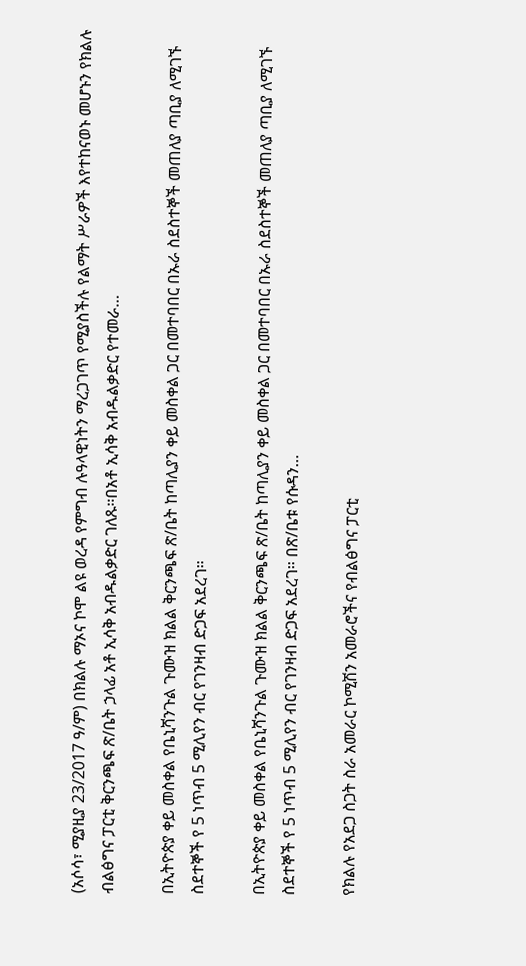(አሶሳ፣ ሚያዚያ 23/2017 ዓ/ም) በክልሉ ማኦና ኮሞ ልዩ ወረዳ የምግብ ሉዓላዊነትን ማረጋገጥ የሚያስችሉ የልማት ሥራዎች እየተከናወኑ መሆኑን የክልሉ ብልፅግና ፓርቲ ቅርንጫፍ ጽ/ቤት ኃላፊ አቶ ኢሳቅ አብዱልቃድር ገለጹ።በአቶ ኢሳቅ አብዱልቃድር የተመራ…

በኢትዮጵያ ቀይ መስቀል የቤኒሻንጉል ጉሙዝ ክልል ቅርንጫፍ ጽ/ቤት ከጣሊያን ቀይ መስቀል ጋር በመተባበር በኡራ ስደስተኞች መጠለያ ጣቢያ ለሚገኙ ስደተኞች የ 5 ነጥብ 5 ሚሊየን ብር የገንዛብ ድጋፍ አደረገ።

በኢትዮጵያ ቀይ መስቀል የቤኒሻንጉል ጉሙዝ ክልል ቅርንጫፍ ጽ/ቤት ከጣሊያን ቀይ መስቀል ጋር በመተባበር በኡራ ስደስተኞች መጠለያ ጣቢያ ለሚገኙ ስደተኞች የ 5 ነጥብ 5 ሚሊየን ብር የገንዛብ ድጋፍ አደረገ። በጽ/ቤቱ የሱዳን…

የክልሉ የአደጋ ስጋት ስራ አመራር ኮሚሽን አመራሮችና የብልፅግና ፓርቲ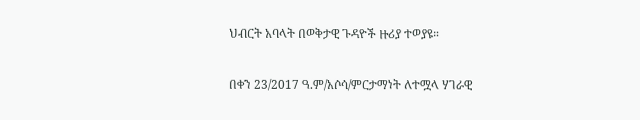ህብርት አባላት በወቅታዊ ጉዳዮች ዙሪያ ተወያዩ።

በቀን 23/2017 ዓ.ም/አሶሳ/ምርታማነት ለተሟላ ሃገራዊ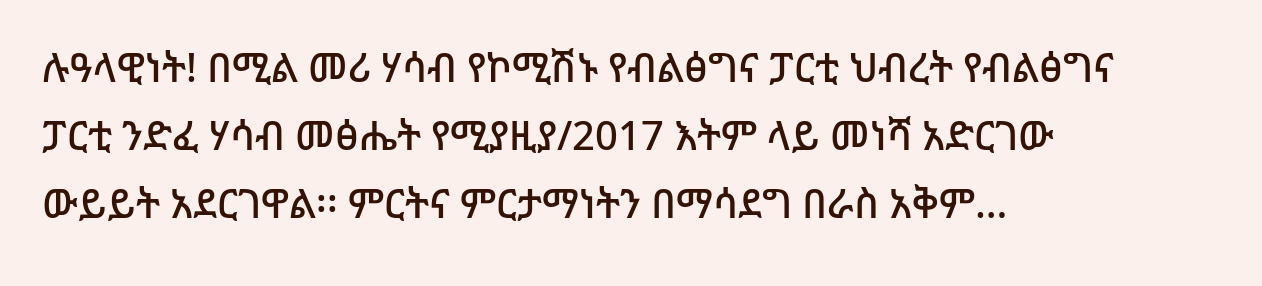ሉዓላዊነት! በሚል መሪ ሃሳብ የኮሚሽኑ የብልፅግና ፓርቲ ህብረት የብልፅግና ፓርቲ ንድፈ ሃሳብ መፅሔት የሚያዚያ/2017 እትም ላይ መነሻ አድርገው ውይይት አደርገዋል፡፡ ምርትና ምርታማነትን በማሳደግ በራስ አቅም…